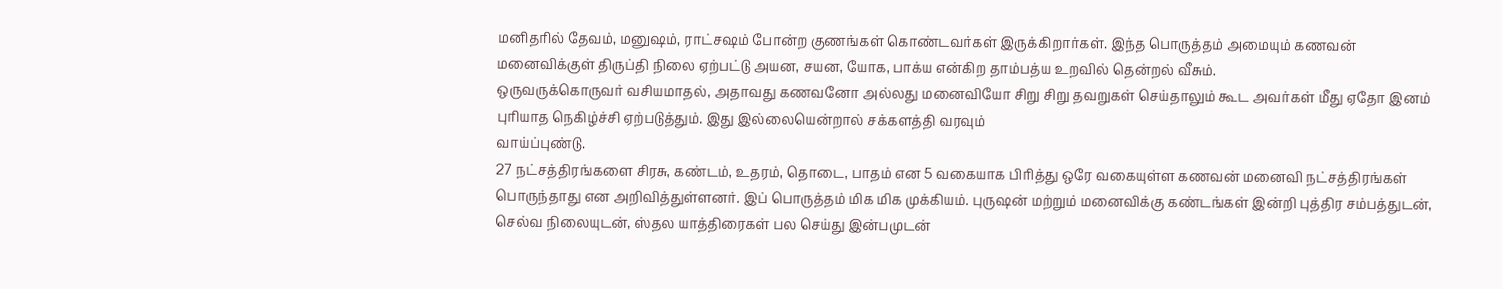மனிதரில் தேவம், மனுஷம், ராட்சஷம் போன்ற குணங்கள் கொண்டவர்கள் இருக்கிறார்கள். இந்த பொருத்தம் அமையும் கணவன் மனைவிக்குள் திருப்தி நிலை ஏற்பட்டு அயன, சயன, யோக, பாக்ய என்கிற தாம்பத்ய உறவில் தென்றல் வீசும்.
ஒருவருக்கொருவர் வசியமாதல், அதாவது கணவனோ அல்லது மனைவியோ சிறு சிறு தவறுகள் செய்தாலும் கூட அவர்கள் மீது ஏதோ இனம் புரியாத நெகிழ்ச்சி ஏற்படுத்தும். இது இல்லையென்றால் சக்களத்தி வரவும்
வாய்ப்புண்டு.
27 நட்சத்திரங்களை சிரசு, கண்டம், உதரம், தொடை, பாதம் என 5 வகையாக பிரித்து ஒரே வகையுள்ள கணவன் மனைவி நட்சத்திரங்கள் பொருந்தாது என அறிவித்துள்ளனர். இப் பொருத்தம் மிக மிக முக்கியம். புருஷன் மற்றும் மனைவிக்கு கண்டங்கள் இன்றி புத்திர சம்பத்துடன், செல்வ நிலையுடன், ஸ்தல யாத்திரைகள் பல செய்து இன்பமுடன்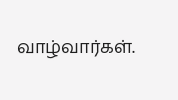வாழ்வார்கள்.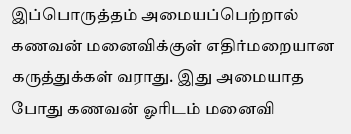இப்பொருத்தம் அமையப்பெற்றால் கணவன் மனைவிக்குள் எதிர்மறையான கருத்துக்கள் வராது. இது அமையாத போது கணவன் ஓரிடம் மனைவி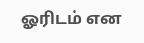ஓரிடம் என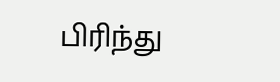பிரிந்து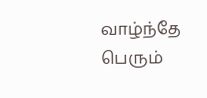வாழ்ந்தே பெரும்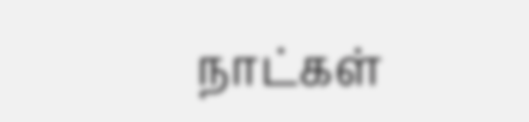நாட்கள்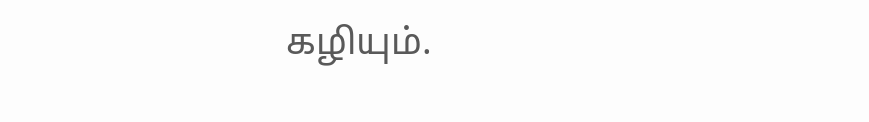கழியும்.